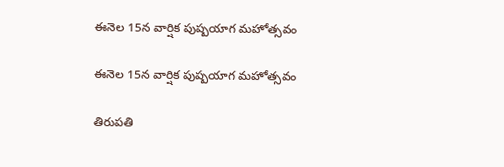ఈనెల 15న వార్షిక పుష్పయాగ మహోత్సవం

ఈనెల 15న వార్షిక పుష్పయాగ మహోత్సవం

తిరుపతి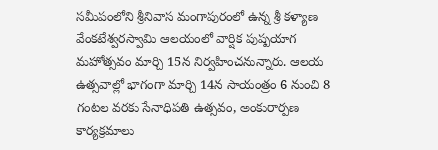సమీపంలోని శ్రీనివాస మంగాపురంలో ఉన్న శ్రీ కళ్యాణ వేంకటేశ్వరస్వామి ఆలయంలో వార్షిక పుష్పయాగ మహోత్సవం మార్చి 15న నిర్వహించనున్నారు. ఆలయ ఉత్సవాల్లో భాగంగా మార్చి 14న సాయంత్రం 6 నుంచి 8 గంటల వరకు సేనాధిపతి ఉత్సవం, అంకురార్పణ కార్యక్రమాలు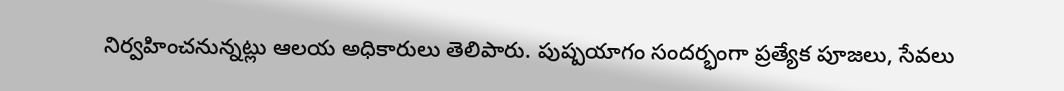నిర్వహించనున్నట్లు ఆలయ అధికారులు తెలిపారు. పుష్పయాగం సందర్భంగా ప్రత్యేక పూజలు, సేవలు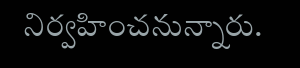నిర్వహించనున్నారు.